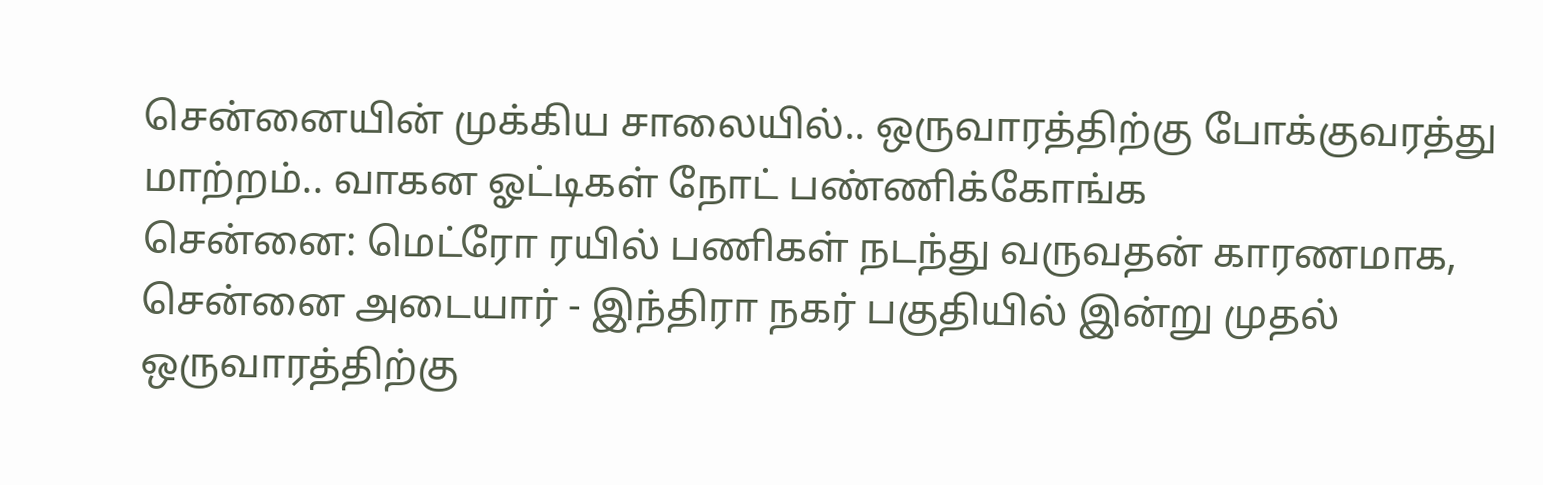சென்னையின் முக்கிய சாலையில்.. ஒருவாரத்திற்கு போக்குவரத்து மாற்றம்.. வாகன ஓட்டிகள் நோட் பண்ணிக்கோங்க
சென்னை: மெட்ரோ ரயில் பணிகள் நடந்து வருவதன் காரணமாக, சென்னை அடையார் - இந்திரா நகர் பகுதியில் இன்று முதல் ஒருவாரத்திற்கு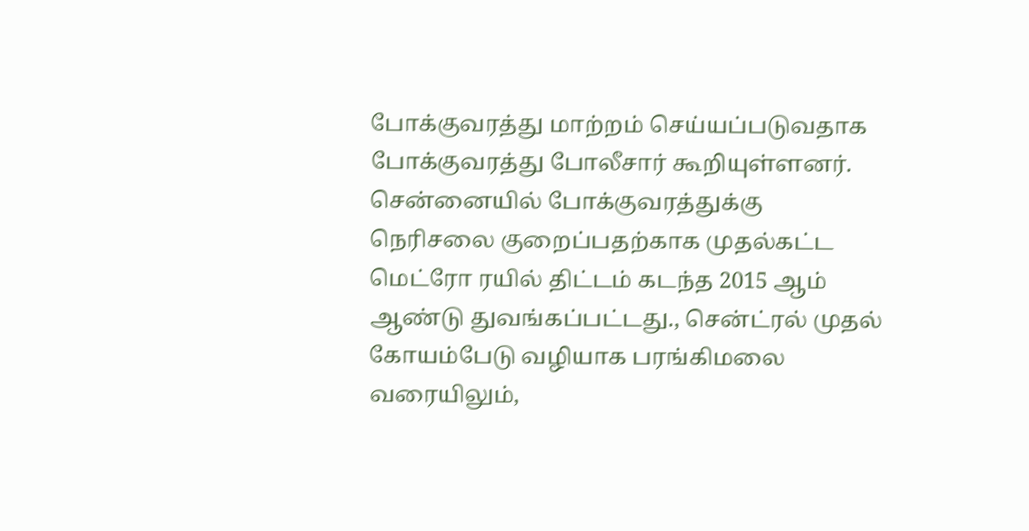போக்குவரத்து மாற்றம் செய்யப்படுவதாக போக்குவரத்து போலீசார் கூறியுள்ளனர்.
சென்னையில் போக்குவரத்துக்கு நெரிசலை குறைப்பதற்காக முதல்கட்ட மெட்ரோ ரயில் திட்டம் கடந்த 2015 ஆம் ஆண்டு துவங்கப்பட்டது., சென்ட்ரல் முதல் கோயம்பேடு வழியாக பரங்கிமலை வரையிலும்,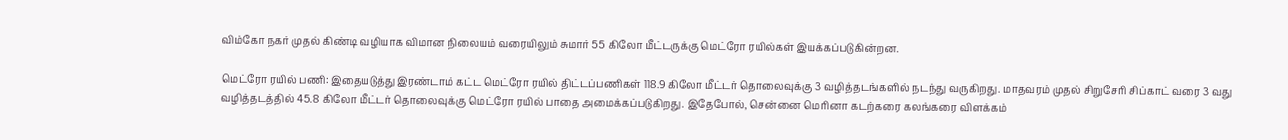விம்கோ நகர் முதல் கிண்டி வழியாக விமான நிலையம் வரையிலும் சுமார் 55 கிலோ மீட்டருக்கு மெட்ரோ ரயில்கள் இயக்கப்படுகின்றன.

மெட்ரோ ரயில் பணி: இதையடுத்து இரண்டாம் கட்ட மெட்ரோ ரயில் திட்டப்பணிகள் 118.9 கிலோ மீட்டர் தொலைவுக்கு 3 வழித்தடங்களில் நடந்து வருகிறது. மாதவரம் முதல் சிறுசேரி சிப்காட் வரை 3 வது வழித்தடத்தில் 45.8 கிலோ மீட்டர் தொலைவுக்கு மெட்ரோ ரயில் பாதை அமைக்கப்படுகிறது. இதேபோல், சென்னை மெரினா கடற்கரை கலங்கரை விளக்கம்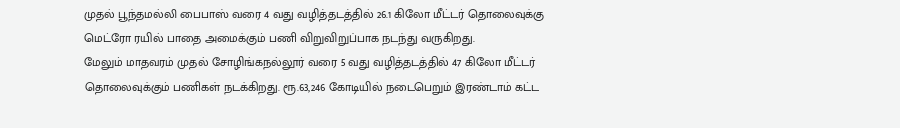முதல் பூந்தமல்லி பைபாஸ் வரை 4 வது வழித்தடத்தில் 26.1 கிலோ மீட்டர் தொலைவுக்கு மெட்ரோ ரயில் பாதை அமைக்கும் பணி விறுவிறுப்பாக நடந்து வருகிறது.
மேலும் மாதவரம் முதல் சோழிங்கநல்லூர் வரை 5 வது வழித்தடத்தில் 47 கிலோ மீட்டர் தொலைவுக்கும் பணிகள் நடக்கிறது. ரூ.63,246 கோடியில் நடைபெறும் இரண்டாம் கட்ட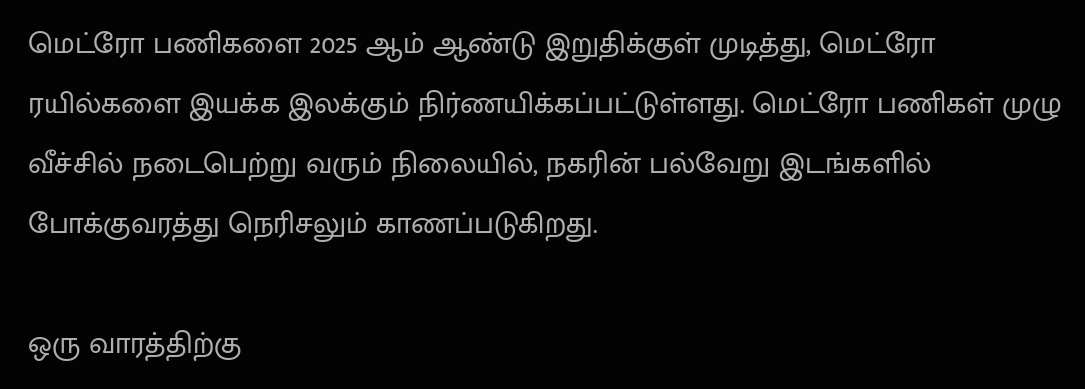மெட்ரோ பணிகளை 2025 ஆம் ஆண்டு இறுதிக்குள் முடித்து, மெட்ரோ ரயில்களை இயக்க இலக்கும் நிர்ணயிக்கப்பட்டுள்ளது. மெட்ரோ பணிகள் முழு வீச்சில் நடைபெற்று வரும் நிலையில், நகரின் பல்வேறு இடங்களில் போக்குவரத்து நெரிசலும் காணப்படுகிறது.

ஒரு வாரத்திற்கு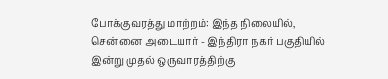போக்குவரத்து மாற்றம்: இந்த நிலையில், சென்னை அடையார் - இந்திரா நகர் பகுதியில் இன்று முதல் ஒருவாரத்திற்கு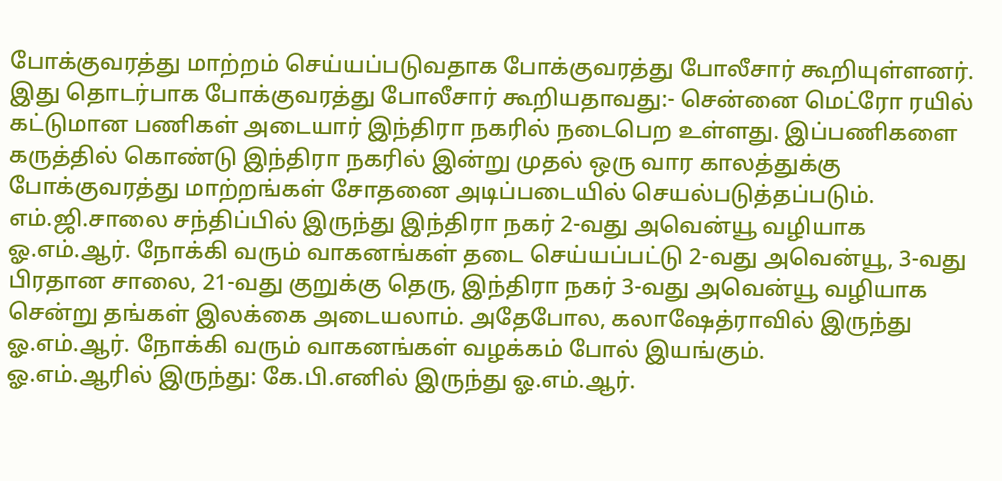போக்குவரத்து மாற்றம் செய்யப்படுவதாக போக்குவரத்து போலீசார் கூறியுள்ளனர். இது தொடர்பாக போக்குவரத்து போலீசார் கூறியதாவது:- சென்னை மெட்ரோ ரயில் கட்டுமான பணிகள் அடையார் இந்திரா நகரில் நடைபெற உள்ளது. இப்பணிகளை கருத்தில் கொண்டு இந்திரா நகரில் இன்று முதல் ஒரு வார காலத்துக்கு போக்குவரத்து மாற்றங்கள் சோதனை அடிப்படையில் செயல்படுத்தப்படும்.
எம்.ஜி.சாலை சந்திப்பில் இருந்து இந்திரா நகர் 2-வது அவென்யூ வழியாக ஓ.எம்.ஆர். நோக்கி வரும் வாகனங்கள் தடை செய்யப்பட்டு 2-வது அவென்யூ, 3-வது பிரதான சாலை, 21-வது குறுக்கு தெரு, இந்திரா நகர் 3-வது அவென்யூ வழியாக சென்று தங்கள் இலக்கை அடையலாம். அதேபோல, கலாஷேத்ராவில் இருந்து ஓ.எம்.ஆர். நோக்கி வரும் வாகனங்கள் வழக்கம் போல் இயங்கும்.
ஓ.எம்.ஆரில் இருந்து: கே.பி.எனில் இருந்து ஓ.எம்.ஆர்.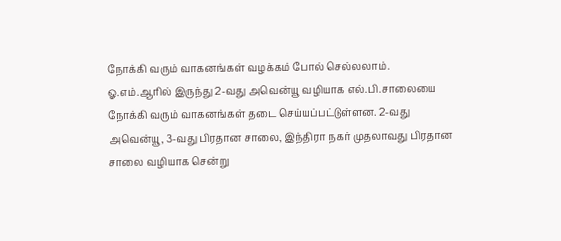நோக்கி வரும் வாகனங்கள் வழக்கம் போல் செல்லலாம். ஓ.எம்.ஆரில் இருந்து 2-வது அவென்யூ வழியாக எல்.பி.சாலையை நோக்கி வரும் வாகனங்கள் தடை செய்யப்பட்டுள்ளன. 2-வது அவென்யூ, 3-வது பிரதான சாலை, இந்திரா நகர் முதலாவது பிரதான சாலை வழியாக சென்று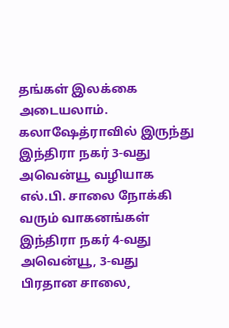தங்கள் இலக்கை அடையலாம்.
கலாஷேத்ராவில் இருந்து இந்திரா நகர் 3-வது அவென்யூ வழியாக எல்.பி. சாலை நோக்கி வரும் வாகனங்கள் இந்திரா நகர் 4-வது அவென்யூ, 3-வது பிரதான சாலை,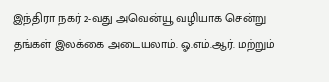இந்திரா நகர் 2-வது அவென்யூ வழியாக சென்று தங்கள் இலக்கை அடையலாம். ஓ.எம்.ஆர். மற்றும்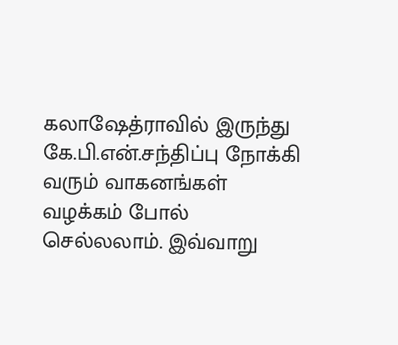கலாஷேத்ராவில் இருந்து கே.பி.என்.சந்திப்பு நோக்கி வரும் வாகனங்கள் வழக்கம் போல் செல்லலாம். இவ்வாறு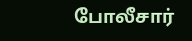போலீசார்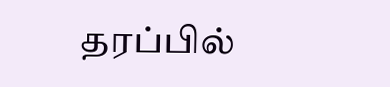தரப்பில்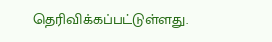தெரிவிக்கப்பட்டுள்ளது.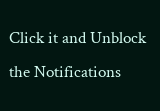Click it and Unblock the Notifications